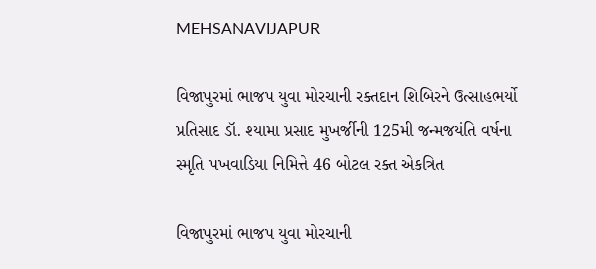MEHSANAVIJAPUR

વિજાપુરમાં ભાજપ યુવા મોરચાની રક્તદાન શિબિરને ઉત્સાહભર્યો પ્રતિસાદ ડૉ. શ્યામા પ્રસાદ મુખર્જીની 125મી જન્મજયંતિ વર્ષના સ્મૃતિ પખવાડિયા નિમિત્તે 46 બોટલ રક્ત એકત્રિત

વિજાપુરમાં ભાજપ યુવા મોરચાની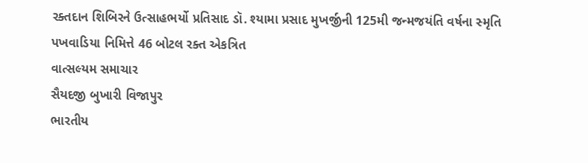રક્તદાન શિબિરને ઉત્સાહભર્યો પ્રતિસાદ ડૉ. શ્યામા પ્રસાદ મુખર્જીની 125મી જન્મજયંતિ વર્ષના સ્મૃતિ પખવાડિયા નિમિત્તે 46 બોટલ રક્ત એકત્રિત
વાત્સલ્યમ સમાચાર
સૈયદજી બુખારી વિજાપુર
ભારતીય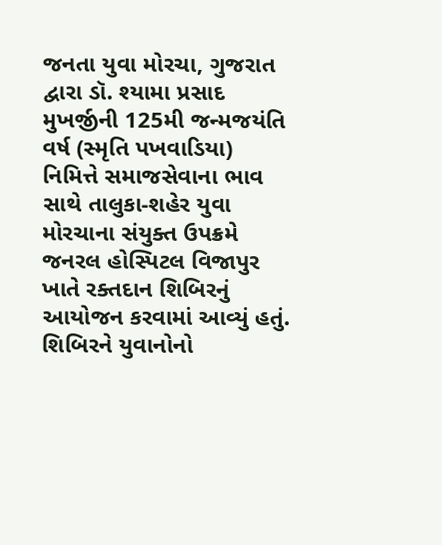જનતા યુવા મોરચા, ગુજરાત દ્વારા ડૉ. શ્યામા પ્રસાદ મુખર્જીની 125મી જન્મજયંતિ વર્ષ (સ્મૃતિ પખવાડિયા) નિમિત્તે સમાજસેવાના ભાવ સાથે તાલુકા-શહેર યુવા મોરચાના સંયુક્ત ઉપક્રમે જનરલ હોસ્પિટલ વિજાપુર ખાતે રક્તદાન શિબિરનું આયોજન કરવામાં આવ્યું હતું. શિબિરને યુવાનોનો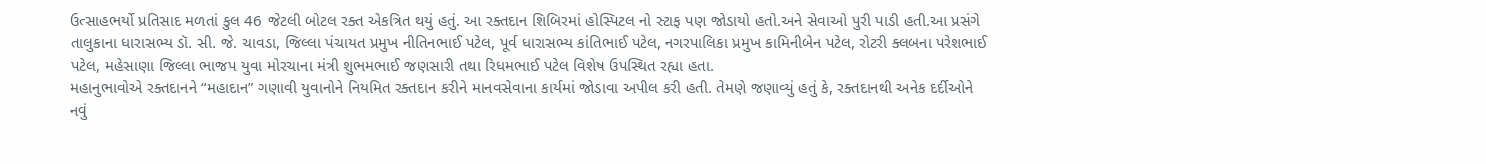ઉત્સાહભર્યો પ્રતિસાદ મળતાં કુલ 46 જેટલી બોટલ રક્ત એકત્રિત થયું હતું. આ રક્તદાન શિબિરમાં હોસ્પિટલ નો સ્ટાફ પણ જોડાયો હતો.અને સેવાઓ પુરી પાડી હતી.આ પ્રસંગે તાલુકાના ધારાસભ્ય ડૉ. સી. જે. ચાવડા, જિલ્લા પંચાયત પ્રમુખ નીતિનભાઈ પટેલ, પૂર્વ ધારાસભ્ય કાંતિભાઈ પટેલ, નગરપાલિકા પ્રમુખ કામિનીબેન પટેલ, રોટરી ક્લબના પરેશભાઈ પટેલ, મહેસાણા જિલ્લા ભાજપ યુવા મોરચાના મંત્રી શુભમભાઈ જણસારી તથા રિધમભાઈ પટેલ વિશેષ ઉપસ્થિત રહ્યા હતા.
મહાનુભાવોએ રક્તદાનને “મહાદાન” ગણાવી યુવાનોને નિયમિત રક્તદાન કરીને માનવસેવાના કાર્યમાં જોડાવા અપીલ કરી હતી. તેમણે જણાવ્યું હતું કે, રક્તદાનથી અનેક દર્દીઓને નવું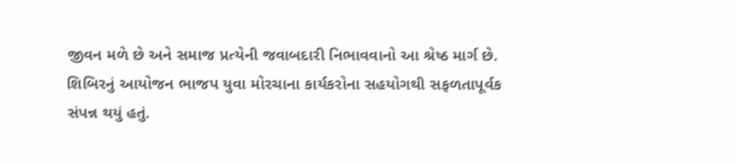જીવન મળે છે અને સમાજ પ્રત્યેની જવાબદારી નિભાવવાનો આ શ્રેષ્ઠ માર્ગ છે.
શિબિરનું આયોજન ભાજપ યુવા મોરચાના કાર્યકરોના સહયોગથી સફળતાપૂર્વક સંપન્ન થયું હતું.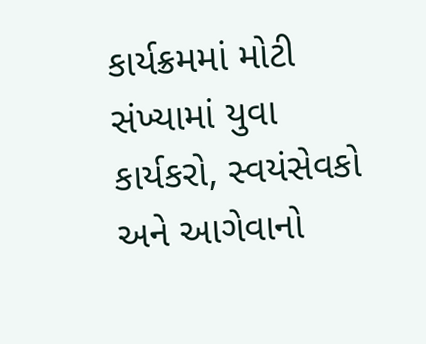કાર્યક્રમમાં મોટી સંખ્યામાં યુવા કાર્યકરો, સ્વયંસેવકો અને આગેવાનો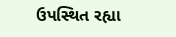ઉપસ્થિત રહ્યા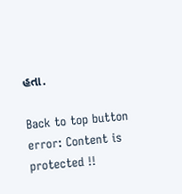હતા.

Back to top button
error: Content is protected !!